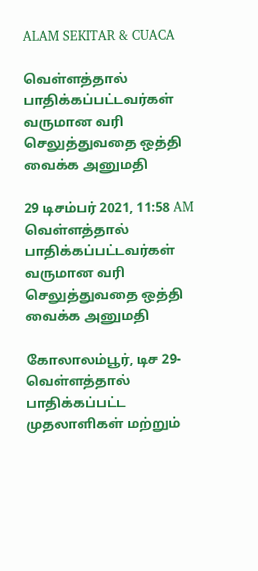ALAM SEKITAR & CUACA

வெள்ளத்தால் பாதிக்கப்பட்டவர்கள் வருமான வரி செலுத்துவதை ஒத்தி வைக்க அனுமதி

29 டிசம்பர் 2021, 11:58 AM
வெள்ளத்தால் பாதிக்கப்பட்டவர்கள் வருமான வரி செலுத்துவதை ஒத்தி வைக்க அனுமதி

கோலாலம்பூர், டிச 29- வெள்ளத்தால் பாதிக்கப்பட்ட முதலாளிகள் மற்றும்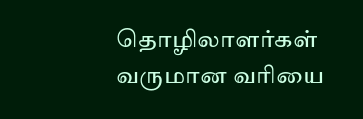தொழிலாளர்கள் வருமான வரியை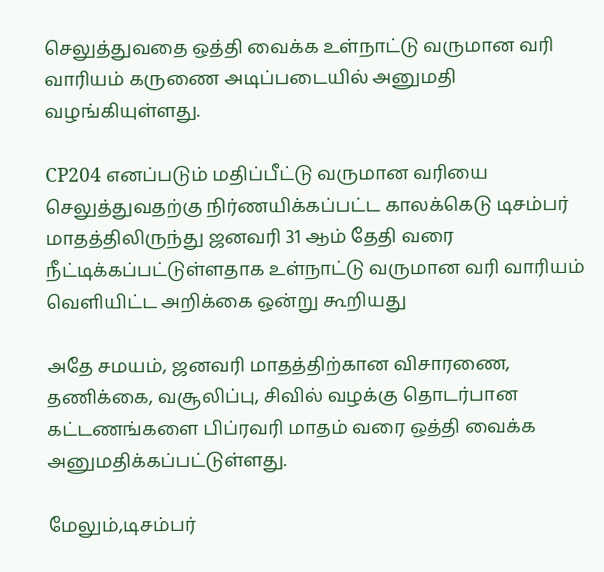செலுத்துவதை ஒத்தி வைக்க உள்நாட்டு வருமான வரி வாரியம் கருணை அடிப்படையில் அனுமதி வழங்கியுள்ளது.

CP204 எனப்படும் மதிப்பீட்டு வருமான வரியை செலுத்துவதற்கு நிர்ணயிக்கப்பட்ட காலக்கெடு டிசம்பர் மாதத்திலிருந்து ஜனவரி 31 ஆம் தேதி வரை நீட்டிக்கப்பட்டுள்ளதாக உள்நாட்டு வருமான வரி வாரியம் வெளியிட்ட அறிக்கை ஒன்று கூறியது

அதே சமயம், ஜனவரி மாதத்திற்கான விசாரணை, தணிக்கை, வசூலிப்பு, சிவில் வழக்கு தொடர்பான கட்டணங்களை பிப்ரவரி மாதம் வரை ஒத்தி வைக்க அனுமதிக்கப்பட்டுள்ளது.

மேலும்,டிசம்பர்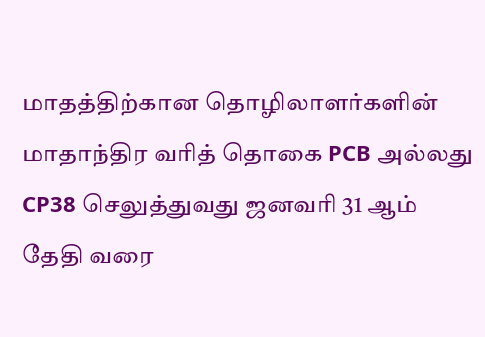மாதத்திற்கான தொழிலாளர்களின் மாதாந்திர வரித் தொகை PCB அல்லது CP38 செலுத்துவது ஜனவரி 31 ஆம் தேதி வரை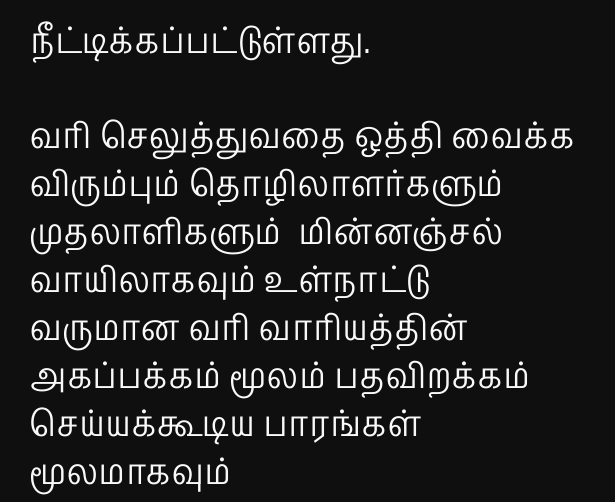நீட்டிக்கப்பட்டுள்ளது.

வரி செலுத்துவதை ஒத்தி வைக்க விரும்பும் தொழிலாளர்களும் முதலாளிகளும்  மின்னஞ்சல் வாயிலாகவும் உள்நாட்டு வருமான வரி வாரியத்தின் அகப்பக்கம் மூலம் பதவிறக்கம் செய்யக்கூடிய பாரங்கள் மூலமாகவும்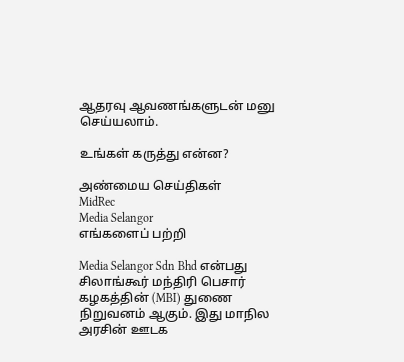ஆதரவு ஆவணங்களுடன் மனு செய்யலாம்.

உங்கள் கருத்து என்ன?

அண்மைய செய்திகள்
MidRec
Media Selangor
எங்களைப் பற்றி

Media Selangor Sdn Bhd என்பது சிலாங்கூர் மந்திரி பெசார் கழகத்தின் (MBI) துணை நிறுவனம் ஆகும். இது மாநில அரசின் ஊடக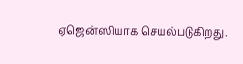ஏஜென்ஸியாக செயல்படுகிறது.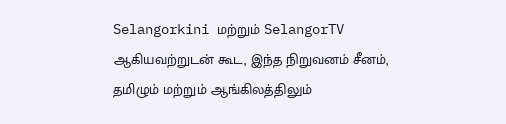Selangorkini மற்றும் SelangorTV ஆகியவற்றுடன் கூட, இந்த நிறுவனம் சீனம், தமிழும் மற்றும் ஆங்கிலத்திலும்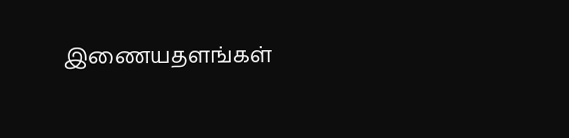இணையதளங்கள்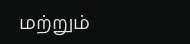மற்றும்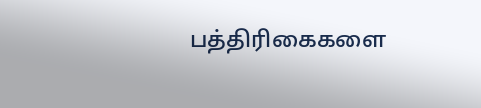பத்திரிகைகளை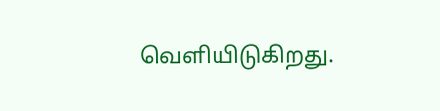வெளியிடுகிறது.